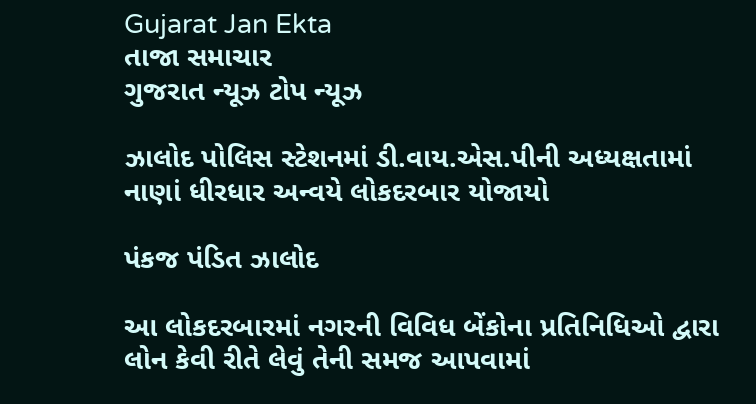Gujarat Jan Ekta
તાજા સમાચાર
ગુજરાત ન્યૂઝ ટોપ ન્યૂઝ

ઝાલોદ પોલિસ સ્ટેશનમાં ડી.વાય.એસ.પીની અધ્યક્ષતામાં નાણાં ધીરધાર અન્વયે લોકદરબાર યોજાયો

પંકજ પંડિત ઝાલોદ

આ લોકદરબારમાં નગરની વિવિધ બેંકોના પ્રતિનિધિઓ દ્વારા લોન કેવી રીતે લેવું તેની સમજ આપવામાં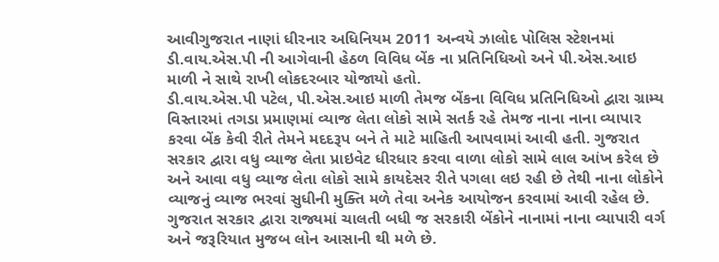આવીગુજરાત નાણાં ધીરનાર અધિનિયમ 2011 અન્વયે ઝાલોદ પોલિસ સ્ટેશનમાં ડી.વાય.એસ.પી ની આગેવાની હેઠળ વિવિધ બેંક ના પ્રતિનિધિઓ અને પી.એસ.આઇ માળી ને સાથે રાખી લોકદરબાર યોજાયો હતો.
ડી.વાય.એસ.પી પટેલ, પી.એસ.આઇ માળી તેમજ બેંકના વિવિધ પ્રતિનિધિઓ દ્વારા ગ્રામ્ય વિસ્તારમાં તગડા પ્રમાણમાં વ્યાજ લેતા લોકો સામે સતર્ક રહે તેમજ નાના નાના વ્યાપાર કરવા બેંક કેવી રીતે તેમને મદદરૂપ બને તે માટે માહિતી આપવામાં આવી હતી. ગુજરાત સરકાર દ્વારા વધુ વ્યાજ લેતા પ્રાઇવેટ ધીરધાર કરવા વાળા લોકો સામે લાલ આંખ કરેલ છે અને આવા વધુ વ્યાજ લેતા લોકો સામે કાયદેસર રીતે પગલા લઇ રહી છે તેથી નાના લોકોને વ્યાજનું વ્યાજ ભરવાં સુધીની મુક્તિ મળે તેવા અનેક આયોજન કરવામાં આવી રહેલ છે.
ગુજરાત સરકાર દ્વારા રાજ્યમાં ચાલતી બધી જ સરકારી બેંકોને નાનામાં નાના વ્યાપારી વર્ગ અને જરૂરિયાત મુજબ લોન આસાની થી મળે છે.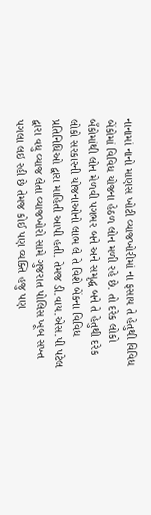નાનામાં નાનો માણસ ખોટી વ્યાજખોરીમાં ના ફસાય તે હેતુથી વિવિધ બેંકોમાં વિવિધ યોજના હેઠળ લોન મળી રહે છે. તો દરેક લોકો બઁકોમાંથી લોન મેળવી પગભર બને અને સમૃદ્ધ બને તે હેતુથી દરેક લોકો સરકારની યોજનાઓનો લાભ લે તે વિશે બેંકના વિવિધ પ્રતિનિધિઓ દ્વારા માહિતી આપી હતી. તેમજ ડી.વાય.એસ.પી પટેલ દ્વારા વધુ વ્યાજ લેતા વ્યાજખોરો સામે ગુજરાત પોલિસ ખૂબ સખ્ત પગલા લઇ રહી છે તેમજ કોઈ પણ વ્યક્તિ હજુ પણ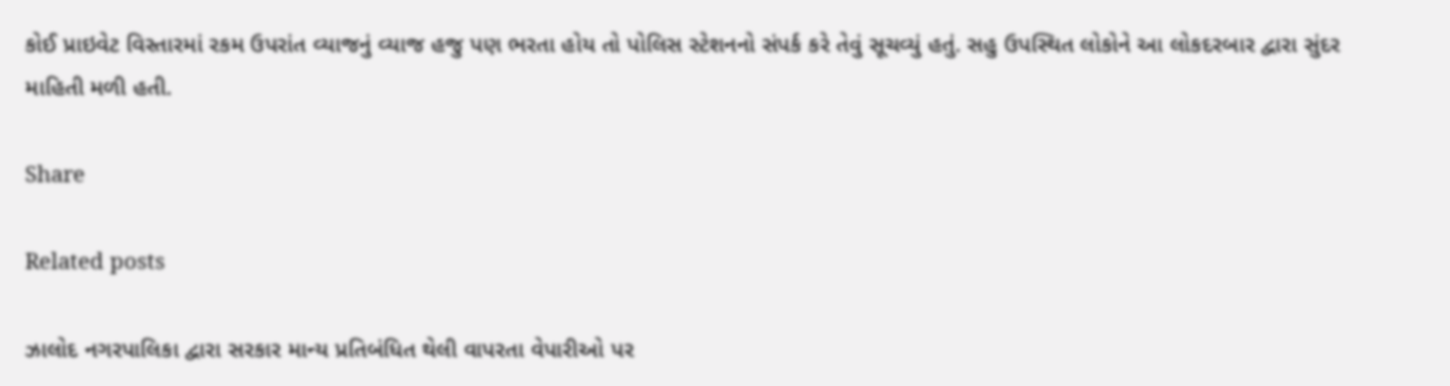કોઈ પ્રાઇવેટ વિસ્તારમાં રકમ ઉપરાંત વ્યાજનું વ્યાજ હજુ પણ ભરતા હોય તો પોલિસ સ્ટેશનનો સંપર્ક કરે તેવું સૂચવ્યું હતું. સહુ ઉપસ્થિત લોકોને આ લોકદરબાર દ્વારા સુંદર માહિતી મળી હતી.

Share

Related posts

ઝાલોદ નગરપાલિકા દ્વારા સરકાર માન્ય પ્રતિબંધિત થેલી વાપરતા વેપારીઓ પર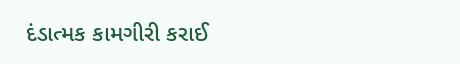દંડાત્મક કામગીરી કરાઈ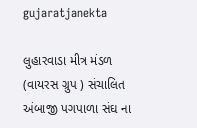gujaratjanekta

લુહારવાડા મીત્ર મંડળ (વાયરસ ગ્રુપ ) સંચાલિત અંબાજી પગપાળા સંઘ ના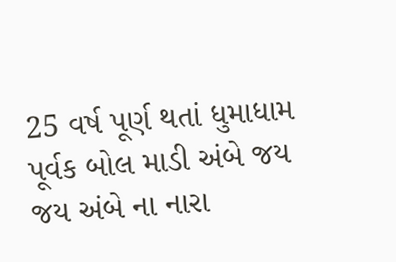25 વર્ષ પૂર્ણ થતાં ધુમાધામ પૂર્વક બોલ માડી અંબે જય જય અંબે ના નારા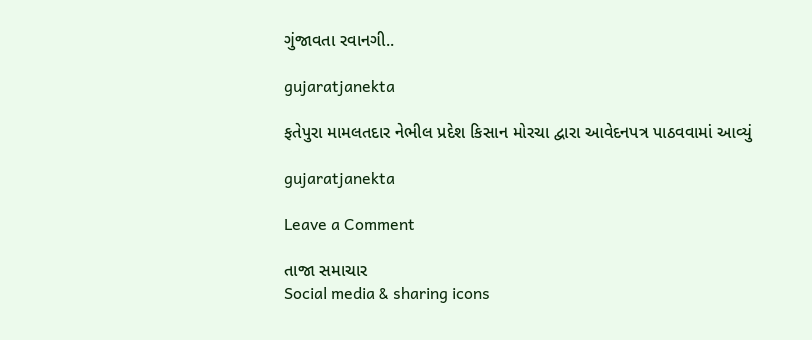ગુંજાવતા રવાનગી..

gujaratjanekta

ફતેપુરા મામલતદાર નેભીલ પ્રદેશ કિસાન મોરચા દ્વારા આવેદનપત્ર પાઠવવામાં આવ્યું

gujaratjanekta

Leave a Comment

તાજા સમાચાર
Social media & sharing icons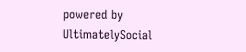powered by UltimatelySocial